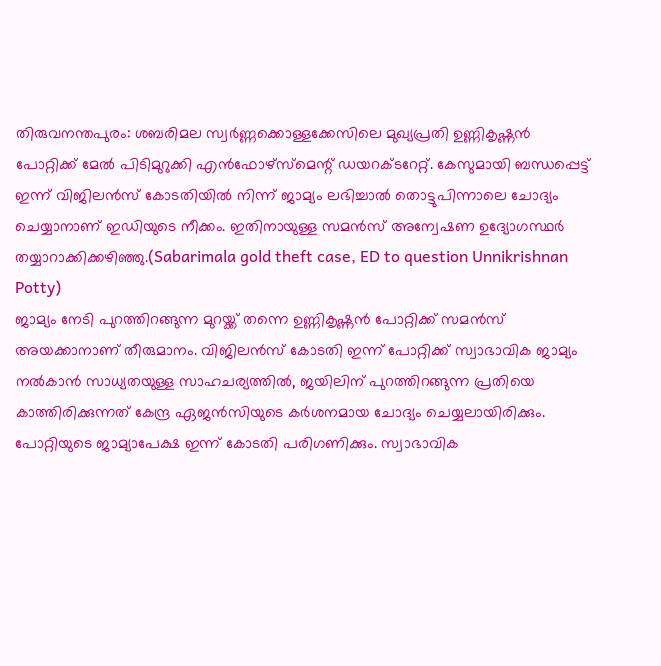തിരുവനന്തപുരം: ശബരിമല സ്വർണ്ണക്കൊള്ളക്കേസിലെ മുഖ്യപ്രതി ഉണ്ണികൃഷ്ണൻ പോറ്റിക്ക് മേൽ പിടിമുറുക്കി എൻഫോഴ്സ്മെന്റ് ഡയറക്ടറേറ്റ്. കേസുമായി ബന്ധപ്പെട്ട് ഇന്ന് വിജിലൻസ് കോടതിയിൽ നിന്ന് ജാമ്യം ലഭിച്ചാൽ തൊട്ടുപിന്നാലെ ചോദ്യം ചെയ്യാനാണ് ഇഡിയുടെ നീക്കം. ഇതിനായുള്ള സമൻസ് അന്വേഷണ ഉദ്യോഗസ്ഥർ തയ്യാറാക്കിക്കഴിഞ്ഞു.(Sabarimala gold theft case, ED to question Unnikrishnan Potty)
ജാമ്യം നേടി പുറത്തിറങ്ങുന്ന മുറയ്ക്ക് തന്നെ ഉണ്ണികൃഷ്ണൻ പോറ്റിക്ക് സമൻസ് അയക്കാനാണ് തീരുമാനം. വിജിലൻസ് കോടതി ഇന്ന് പോറ്റിക്ക് സ്വാഭാവിക ജാമ്യം നൽകാൻ സാധ്യതയുള്ള സാഹചര്യത്തിൽ, ജയിലിന് പുറത്തിറങ്ങുന്ന പ്രതിയെ കാത്തിരിക്കുന്നത് കേന്ദ്ര ഏജൻസിയുടെ കർശനമായ ചോദ്യം ചെയ്യലായിരിക്കും.
പോറ്റിയുടെ ജാമ്യാപേക്ഷ ഇന്ന് കോടതി പരിഗണിക്കും. സ്വാഭാവിക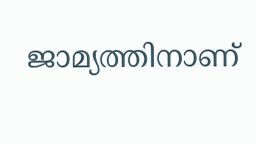ജാമ്യത്തിനാണ്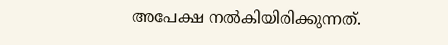അപേക്ഷ നൽകിയിരിക്കുന്നത്.